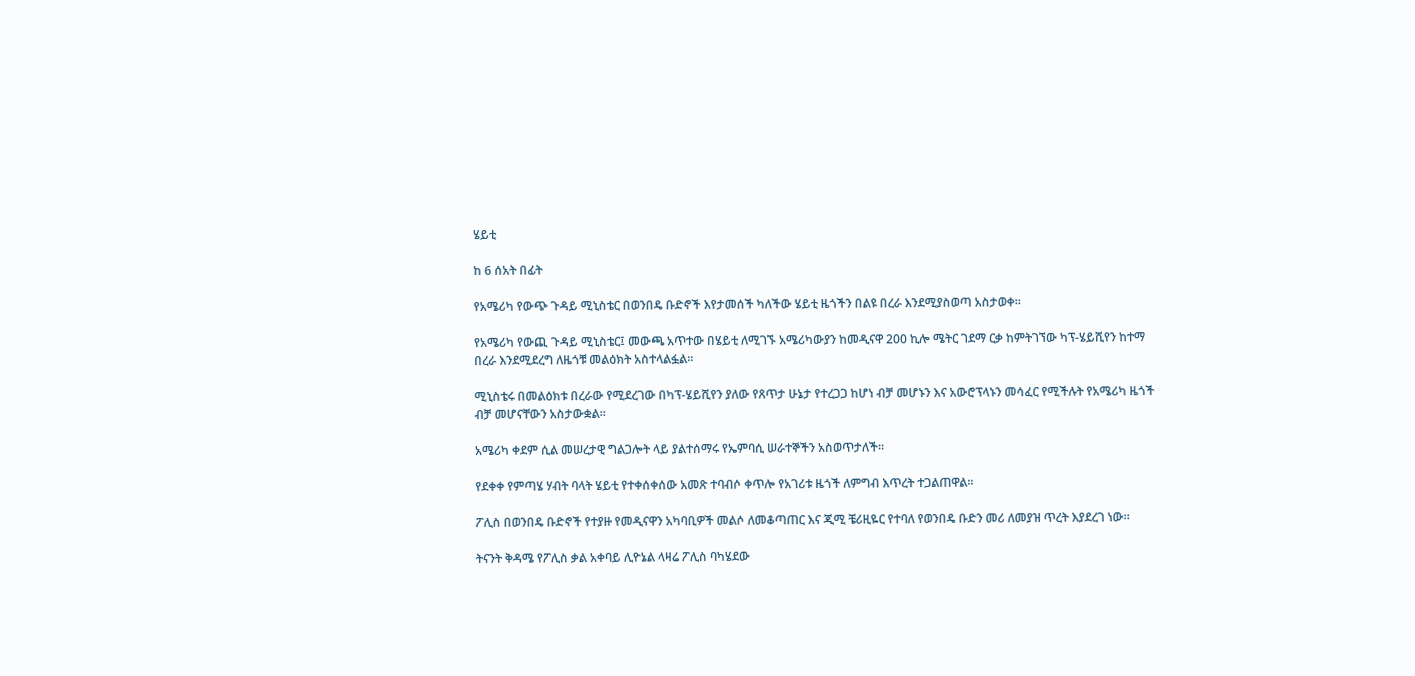ሄይቲ

ከ 6 ሰአት በፊት

የአሜሪካ የውጭ ጉዳይ ሚኒስቴር በወንበዴ ቡድኖች እየታመሰች ካለችው ሄይቲ ዜጎችን በልዩ በረራ እንደሚያስወጣ አስታወቀ።

የአሜሪካ የውጪ ጉዳይ ሚኒስቴር፤ መውጫ አጥተው በሄይቲ ለሚገኙ አሜሪካውያን ከመዲናዋ 200 ኪሎ ሜትር ገደማ ርቃ ከምትገኘው ካፕ-ሄይሺየን ከተማ በረራ እንደሚደረግ ለዜጎቹ መልዕክት አስተላልፏል።

ሚኒስቴሩ በመልዕክቱ በረራው የሚደረገው በካፕ-ሄይሺየን ያለው የጸጥታ ሁኔታ የተረጋጋ ከሆነ ብቻ መሆኑን እና አውሮፕላኑን መሳፈር የሚችሉት የአሜሪካ ዜጎች ብቻ መሆናቸውን አስታውቋል።

አሜሪካ ቀደም ሲል መሠረታዊ ግልጋሎት ላይ ያልተሰማሩ የኤምባሲ ሠራተኞችን አስወጥታለች።

የደቀቀ የምጣሄ ሃብት ባላት ሄይቲ የተቀሰቀሰው አመጽ ተባብሶ ቀጥሎ የአገሪቱ ዜጎች ለምግብ እጥረት ተጋልጠዋል።

ፖሊስ በወንበዴ ቡድኖች የተያዙ የመዲናዋን አካባቢዎች መልሶ ለመቆጣጠር እና ጂሚ ቼሪዚዬር የተባለ የወንበዴ ቡድን መሪ ለመያዝ ጥረት እያደረገ ነው።

ትናንት ቅዳሜ የፖሊስ ቃል አቀባይ ሊዮኔል ላዛሬ ፖሊስ ባካሄደው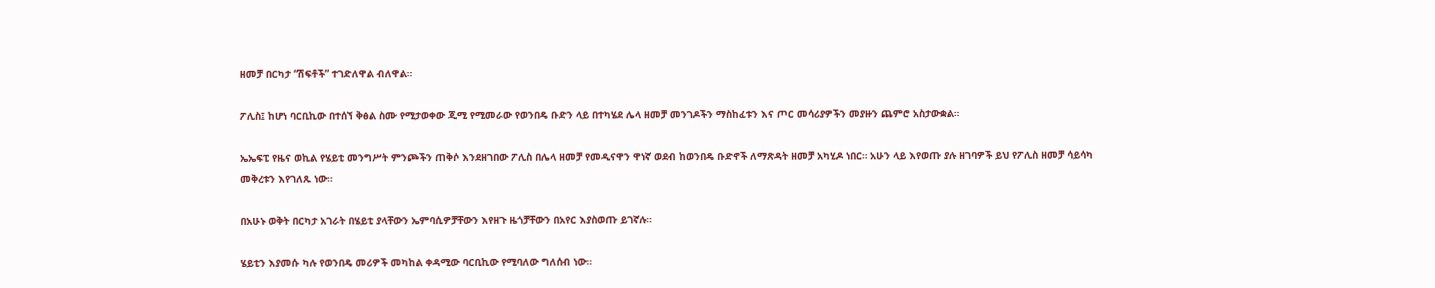ዘመቻ በርካታ “ሽፍቶች” ተገድለዋል ብለዋል።

ፖሊስ፤ ከሆነ ባርቢኪው በተሰኘ ቅፅል ስሙ የሚታወቀው ጂሚ የሚመራው የወንበዴ ቡድን ላይ በተካሄደ ሌላ ዘመቻ መንገዶችን ማስከፈቱን እና ጦር መሳሪያዎችን መያዙን ጨምሮ አስታውቋል።

ኤኤፍፒ የዜና ወኪል የሄይቲ መንግሥት ምንጮችን ጠቅሶ እንደዘገበው ፖሊስ በሌላ ዘመቻ የመዲናዋን ዋነኛ ወደብ ከወንበዴ ቡድኖች ለማጽዳት ዘመቻ አካሂዶ ነበር። አሁን ላይ እየወጡ ያሉ ዘገባዎች ይህ የፖሊስ ዘመቻ ሳይሳካ መቅረቱን እየገለጹ ነው።

በአሁኑ ወቅት በርካታ አገራት በሄይቲ ያላቸውን ኤምባሲዎቻቸውን እየዘጉ ዜጎቻቸውን በአየር እያስወጡ ይገኛሉ።

ሄይቲን እያመሱ ካሉ የወንበዴ መሪዎች መካከል ቀዳሚው ባርቢኪው የሚባለው ግለሰብ ነው።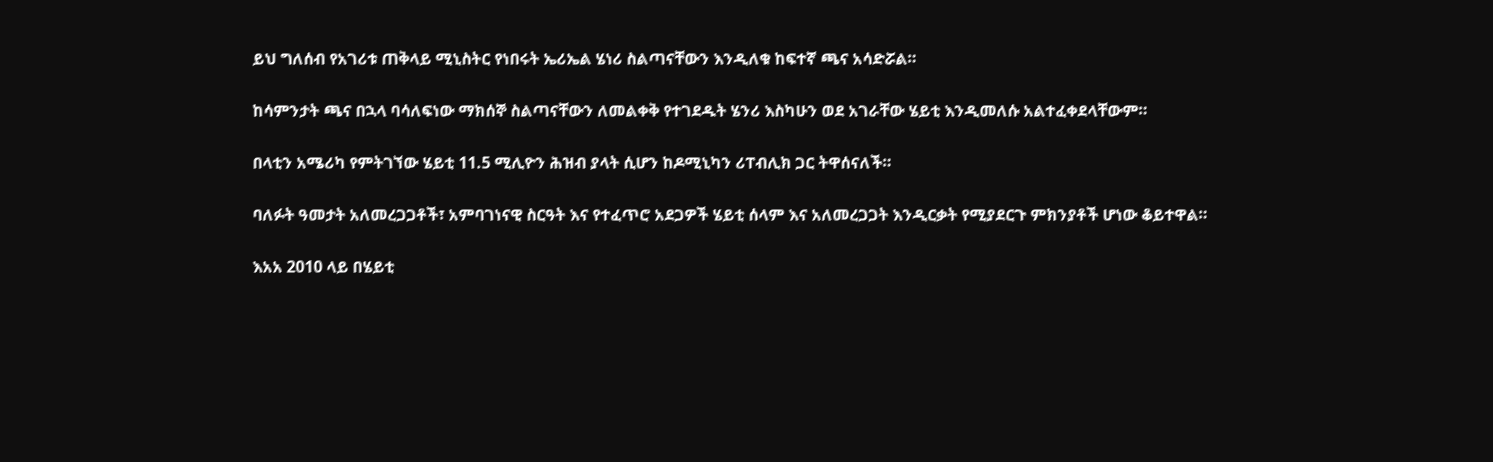ይህ ግለሰብ የአገሪቱ ጠቅላይ ሚኒስትር የነበሩት ኤሪኤል ሄነሪ ስልጣናቸውን እንዲለቁ ከፍተኛ ጫና አሳድሯል።

ከሳምንታት ጫና በኋላ ባሳለፍነው ማክሰኞ ስልጣናቸውን ለመልቀቅ የተገደዱት ሄንሪ እስካሁን ወደ አገራቸው ሄይቲ እንዲመለሱ አልተፈቀደላቸውም።

በላቲን አሜሪካ የምትገኘው ሄይቲ 11.5 ሚሊዮን ሕዝብ ያላት ሲሆን ከዶሚኒካን ሪፐብሊክ ጋር ትዋሰናለች።

ባለፉት ዓመታት አለመረጋጋቶች፣ አምባገነናዊ ስርዓት እና የተፈጥሮ አደጋዎች ሄይቲ ሰላም እና አለመረጋጋት እንዲርቃት የሚያደርጉ ምክንያቶች ሆነው ቆይተዋል።

እአአ 2010 ላይ በሄይቲ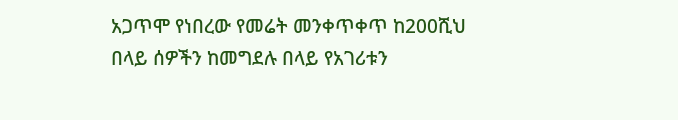አጋጥሞ የነበረው የመሬት መንቀጥቀጥ ከ200ሺህ በላይ ሰዎችን ከመግደሉ በላይ የአገሪቱን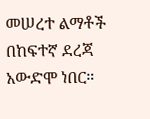መሠረተ ልማቶች በከፍተኛ ደረጃ አውድሞ ነበር።